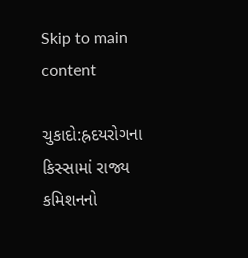Skip to main content

ચુકાદો:હ્રદયરોગના કિસ્સામાં રાજ્ય કમિશનનો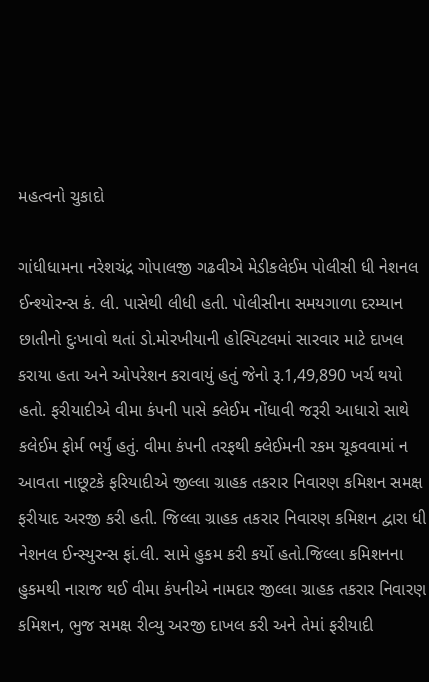મહત્વનો ચુકાદો

ગાંધીધામના નરેશચંદ્ર ગોપાલજી ગઢવીએ મેડીકલેઈમ પોલીસી ધી નેશનલ ઈન્શ્યોરન્સ કં. લી. પાસેથી લીધી હતી. પોલીસીના સમયગાળા દરમ્યાન છાતીનો દુઃખાવો થતાં ડો.મોરખીયાની હોસ્પિટલમાં સારવાર માટે દાખલ કરાયા હતા અને ઓપરેશન કરાવાયું હતું જેનો રૂ.1,49,890 ખર્ચ થયો હતો. ફરીયાદીએ વીમા કંપની પાસે ક્લેઈમ નોંધાવી જરૂરી આધારો સાથે કલેઈમ ફોર્મ ભર્યું હતું. વીમા કંપની તરફથી ક્લેઈમની રકમ ચૂકવવામાં ન આવતા નાછૂટકે ફરિયાદીએ જીલ્લા ગ્રાહક તકરાર નિવારણ કમિશન સમક્ષ ફરીયાદ અરજી કરી હતી. જિલ્લા ગ્રાહક તકરાર નિવારણ કમિશન દ્વારા ધી નેશનલ ઈન્સ્યુરન્સ ફાં.લી. સામે હુકમ કરી કર્યો હતો.જિલ્લા કમિશનના હુકમથી નારાજ થઈ વીમા કંપનીએ નામદાર જીલ્લા ગ્રાહક તકરાર નિવારણ કમિશન, ભુજ સમક્ષ રીવ્યુ અરજી દાખલ કરી અને તેમાં ફરીયાદી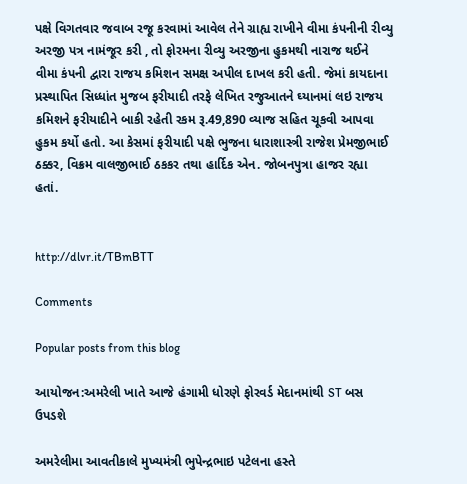પક્ષે વિગતવાર જવાબ રજૂ કરવામાં આવેલ તેને ગ્રાહ્ય રાખીને વીમા કંપનીની રીવ્યુ અરજી પત્ર નામંજૂર કરી , તો ફોરમના રીવ્યુ અરજીના હુકમથી નારાજ થઈને વીમા કંપની દ્વારા રાજય કમિશન સમક્ષ અપીલ દાખલ કરી હતી. જેમાં કાયદાના પ્રસ્થાપિત સિધ્ધાંત મુજબ ફરીયાદી તરફે લેખિત રજુઆતને ઘ્યાનમાં લઇ રાજય કમિશને ફરીયાદીને બાકી રહેતી રકમ રૂ.49,890 વ્યાજ સહિત ચૂકવી આપવા હુકમ કર્યો હતો. આ કેસમાં ફરીયાદી પક્ષે ભુજના ધારાશાસ્ત્રી રાજેશ પ્રેમજીભાઈ ઠક્કર, વિક્રમ વાલજીભાઈ ઠકકર તથા હાર્દિક એન. જોબનપુત્રા હાજર રહ્યા હતાં.


http://dlvr.it/TBmBTT

Comments

Popular posts from this blog

આયોજન:અમરેલી ખાતે આજે હંગામી ધોરણે ફોરવર્ડ મેદાનમાંથી ST બસ ઉપડશે

અમરેલીમા આવતીકાલે મુખ્યમંત્રી ભુપેન્દ્રભાઇ પટેલના હસ્તે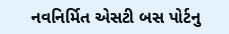નવનિર્મિત એસટી બસ પોર્ટનુ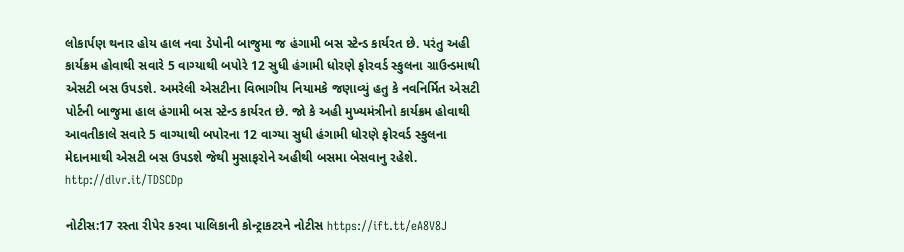લોકાર્પણ થનાર હોય હાલ નવા ડેપોની બાજુમા જ હંગામી બસ સ્ટેન્ડ કાર્યરત છે. પરંતુ અહી કાર્યક્રમ હોવાથી સવારે 5 વાગ્યાથી બપોરે 12 સુધી હંગામી ધોરણે ફોરવર્ડ સ્કુલના ગ્રાઉન્ડમાથી એસટી બસ ઉપડશે. અમરેલી એસટીના વિભાગીય નિયામકે જણાવ્યું હતુ કે નવનિર્મિત એસટી પોર્ટની બાજુમા હાલ હંગામી બસ સ્ટેન્ડ કાર્યરત છે. જો કે અહી મુખ્યમંત્રીનો કાર્યક્રમ હોવાથી આવતીકાલે સવારે 5 વાગ્યાથી બપોરના 12 વાગ્યા સુધી હંગામી ધોરણે ફોરવર્ડ સ્કુલના મેદાનમાથી એસટી બસ ઉપડશે જેથી મુસાફરોને અહીથી બસમા બેસવાનુ રહેશે. http://dlvr.it/TDSCDp

નોટીસ:17 રસ્તા રીપેર કરવા પાલિકાની કોન્ટ્રાકટરને નોટીસ https://ift.tt/eA8V8J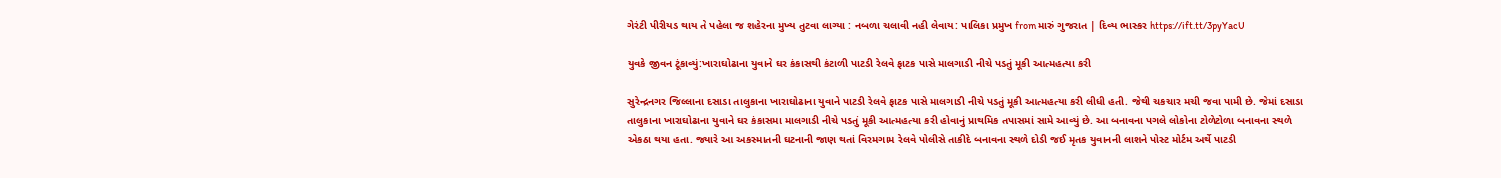ગેરંટી પીરીયડ થાય તે પહેલા જ શહેરના મુખ્ય તુટવા લાગ્યા : નબળા ચલાવી નહી લેવાય: પાલિકા પ્રમુખ from મારું ગુજરાત | દિવ્ય ભાસ્કર https://ift.tt/3pyYacU

યુવકે જીવન ટૂંકાવ્યું:ખારાઘોઢાના યુવાને ઘર કંકાસથી કંટાળી પાટડી રેલવે ફાટક પાસે માલગાડી નીચે પડતું મૂકી આત્મહત્યા કરી

સુરેન્દ્રનગર જિલ્લાના દસાડા તાલુકાના ખારાઘોઢાના યુવાને પાટડી રેલવે ફાટક પાસે માલગાડી નીચે પડતું મૂકી આત્મહત્યા કરી લીધી હતી. જેથી ચકચાર મચી જવા પામી છે. જેમાં દસાડા તાલુકાના ખારાઘોઢાના યુવાને ઘર કંકાસમા માલગાડી નીચે પડતું મૂકી આત્મહત્યા કરી હોવાનું પ્રાથમિક તપાસમાં સામે આવ્યું છે. આ બનાવના પગલે લોકોના ટોળેટોળા બનાવના સ્થળે એકઠા થયા હતા. જ્યારે આ અકસ્માતની ઘટનાની જાણ થતાં વિરમગામ રેલવે પોલીસે તાકીદે બનાવના સ્થળે દોડી જઈ મૃતક યુવાનની લાશને પોસ્ટ મોર્ટમ અર્થે પાટડી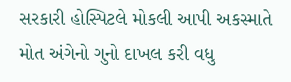સરકારી હોસ્પિટલે મોકલી આપી અકસ્માતે મોત અંગેનો ગુનો દાખલ કરી વધુ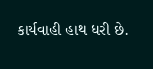કાર્યવાહી હાથ ધરી છે.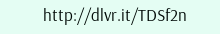http://dlvr.it/TDSf2n